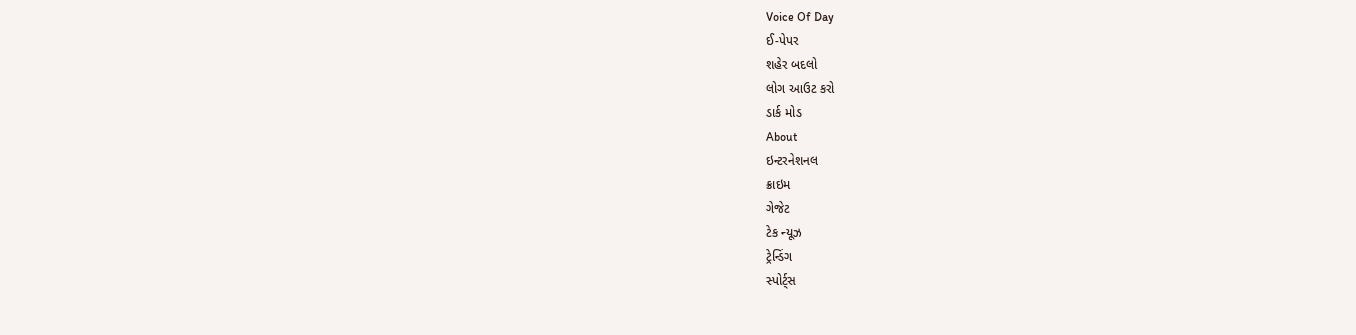Voice Of Day
ઈ-પેપર
શહેર બદલો
લોગ આઉટ કરો
ડાર્ક મોડ
About
ઇન્ટરનેશનલ
ક્રાઇમ
ગેજેટ
ટેક ન્યૂઝ
ટ્રેન્ડિંગ
સ્પોર્ટ્સ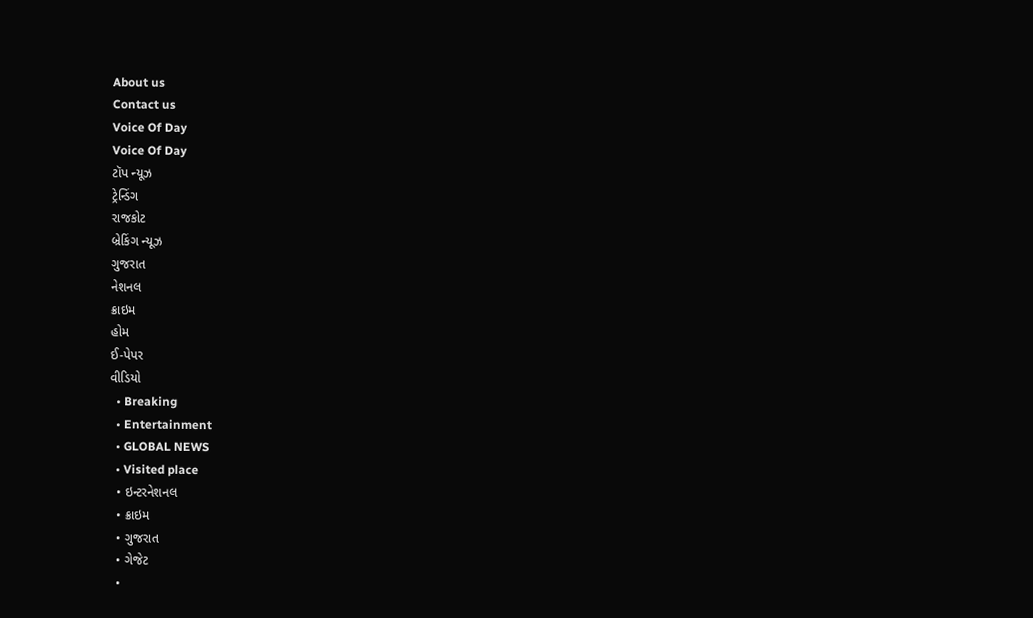About us
Contact us
Voice Of Day
Voice Of Day
ટૉપ ન્યૂઝ
ટ્રેન્ડિંગ
રાજકોટ
બ્રેકિંગ ન્યૂઝ
ગુજરાત
નેશનલ
ક્રાઇમ
હોમ
ઈ-પેપર
વીડિયો
  • Breaking
  • Entertainment
  • GLOBAL NEWS
  • Visited place
  • ઇન્ટરનેશનલ
  • ક્રાઇમ
  • ગુજરાત
  • ગેજેટ
  •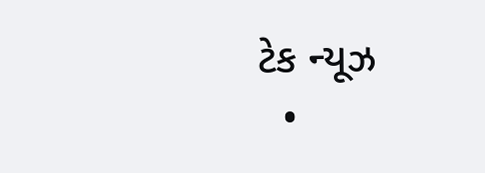ટેક ન્યૂઝ
  •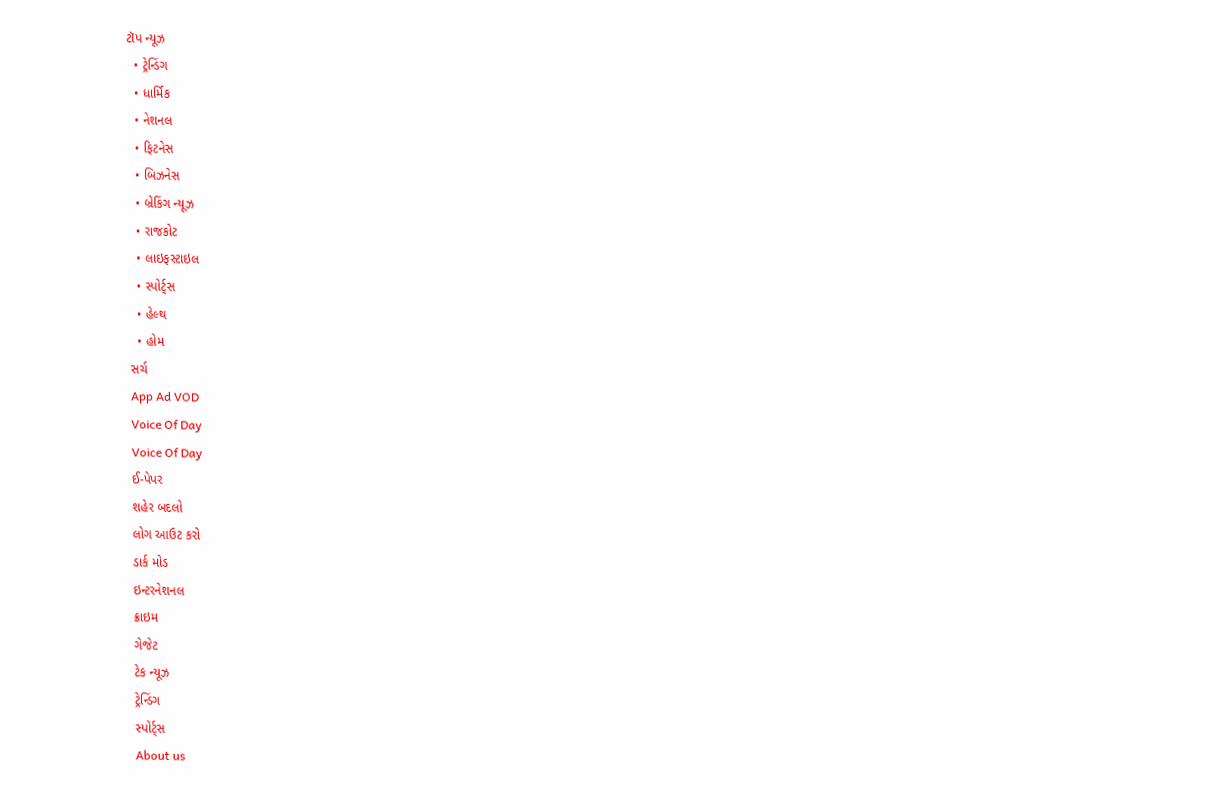ટૉપ ન્યૂઝ
  • ટ્રેન્ડિંગ
  • ધાર્મિક
  • નેશનલ
  • ફિટનેસ
  • બિઝનેસ
  • બ્રેકિંગ ન્યૂઝ
  • રાજકોટ
  • લાઇફસ્ટાઇલ
  • સ્પોર્ટ્સ
  • હેલ્થ
  • હોમ
સર્ચ
App Ad VOD
Voice Of Day
Voice Of Day
ઈ-પેપર
શહેર બદલો
લોગ આઉટ કરો
ડાર્ક મોડ
ઇન્ટરનેશનલ
ક્રાઇમ
ગેજેટ
ટેક ન્યૂઝ
ટ્રેન્ડિંગ
સ્પોર્ટ્સ
About us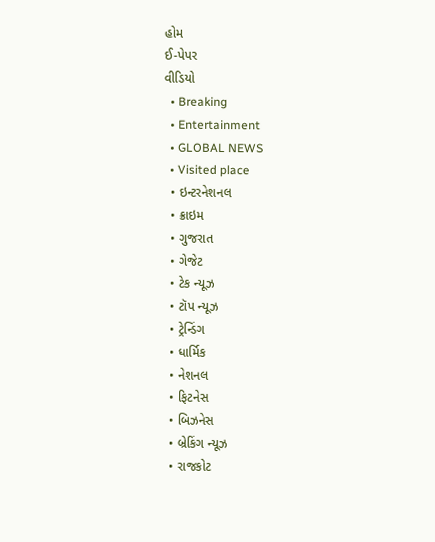હોમ
ઈ-પેપર
વીડિયો
  • Breaking
  • Entertainment
  • GLOBAL NEWS
  • Visited place
  • ઇન્ટરનેશનલ
  • ક્રાઇમ
  • ગુજરાત
  • ગેજેટ
  • ટેક ન્યૂઝ
  • ટૉપ ન્યૂઝ
  • ટ્રેન્ડિંગ
  • ધાર્મિક
  • નેશનલ
  • ફિટનેસ
  • બિઝનેસ
  • બ્રેકિંગ ન્યૂઝ
  • રાજકોટ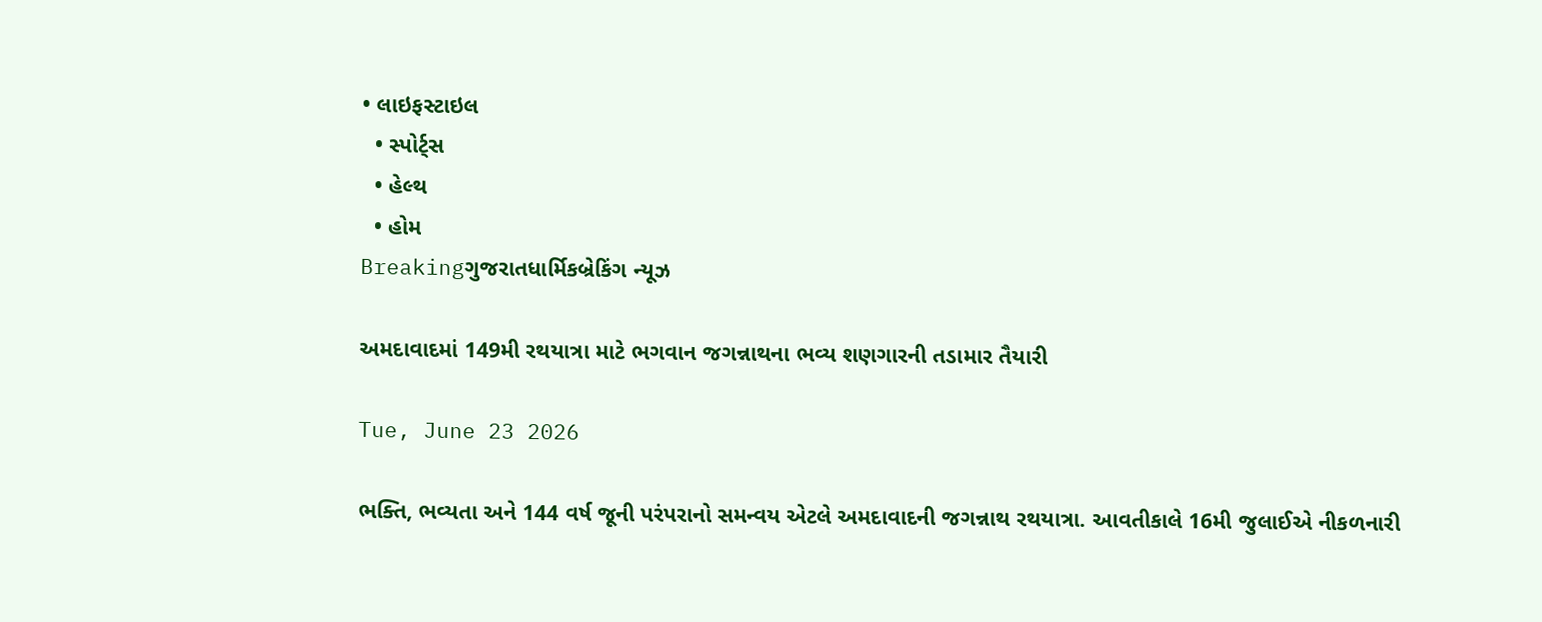• લાઇફસ્ટાઇલ
  • સ્પોર્ટ્સ
  • હેલ્થ
  • હોમ
Breakingગુજરાતધાર્મિકબ્રેકિંગ ન્યૂઝ

અમદાવાદમાં 149મી રથયાત્રા માટે ભગવાન જગન્નાથના ભવ્ય શણગારની તડામાર તૈયારી

Tue, June 23 2026

ભક્તિ, ભવ્યતા અને 144 વર્ષ જૂની પરંપરાનો સમન્વય એટલે અમદાવાદની જગન્નાથ રથયાત્રા. આવતીકાલે 16મી જુલાઈએ નીકળનારી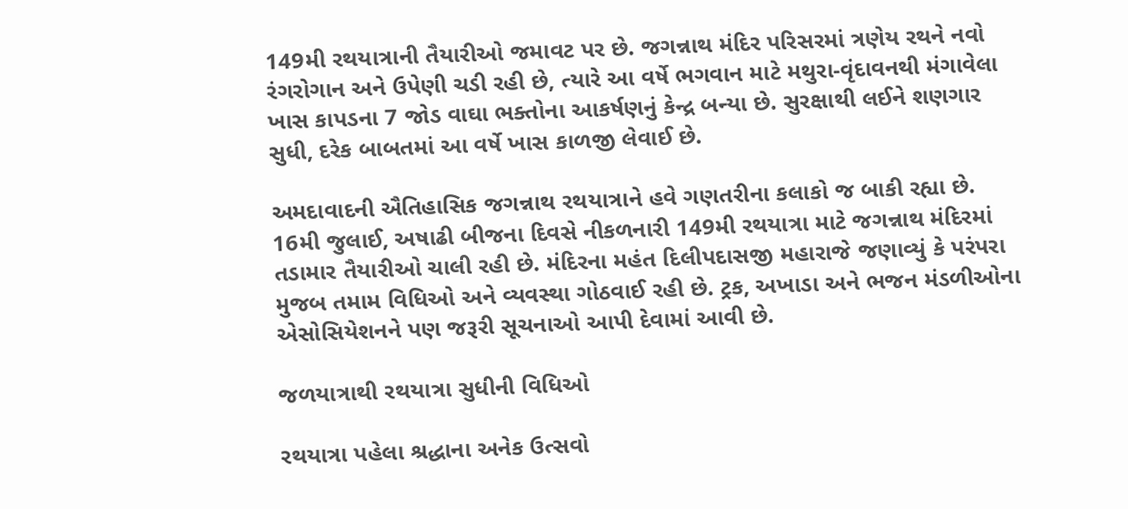149મી રથયાત્રાની તૈયારીઓ જમાવટ પર છે. જગન્નાથ મંદિર પરિસરમાં ત્રણેય રથને નવો રંગરોગાન અને ઉપેણી ચડી રહી છે, ત્યારે આ વર્ષે ભગવાન માટે મથુરા-વૃંદાવનથી મંગાવેલા ખાસ કાપડના 7 જોડ વાઘા ભક્તોના આકર્ષણનું કેન્દ્ર બન્યા છે. સુરક્ષાથી લઈને શણગાર સુધી, દરેક બાબતમાં આ વર્ષે ખાસ કાળજી લેવાઈ છે.

અમદાવાદની ઐતિહાસિક જગન્નાથ રથયાત્રાને હવે ગણતરીના કલાકો જ બાકી રહ્યા છે. 16મી જુલાઈ, અષાઢી બીજના દિવસે નીકળનારી 149મી રથયાત્રા માટે જગન્નાથ મંદિરમાં તડામાર તૈયારીઓ ચાલી રહી છે. મંદિરના મહંત દિલીપદાસજી મહારાજે જણાવ્યું કે પરંપરા મુજબ તમામ વિધિઓ અને વ્યવસ્થા ગોઠવાઈ રહી છે. ટ્રક, અખાડા અને ભજન મંડળીઓના એસોસિયેશનને પણ જરૂરી સૂચનાઓ આપી દેવામાં આવી છે.

જળયાત્રાથી રથયાત્રા સુધીની વિધિઓ

રથયાત્રા પહેલા શ્રદ્ધાના અનેક ઉત્સવો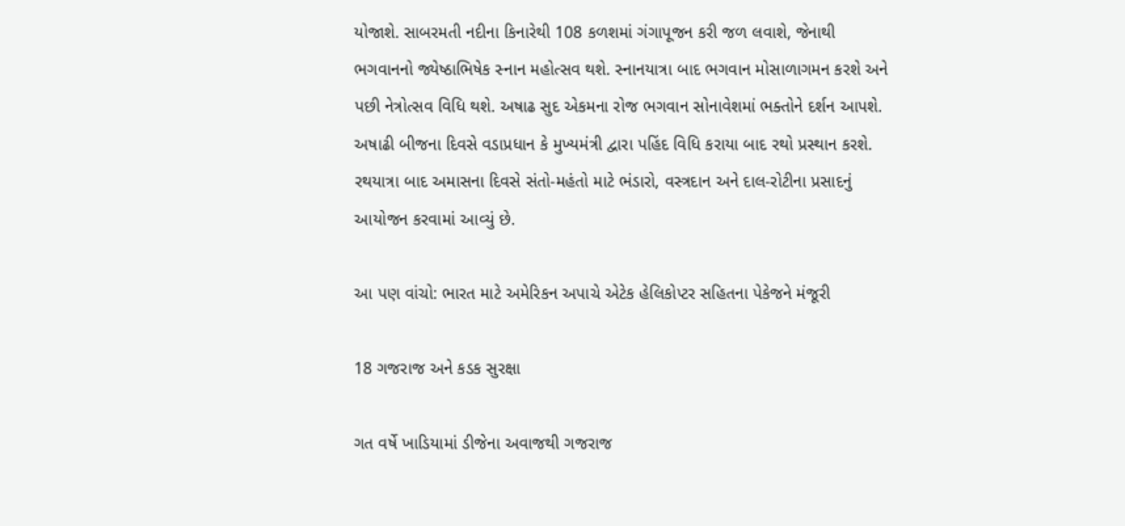યોજાશે. સાબરમતી નદીના કિનારેથી 108 કળશમાં ગંગાપૂજન કરી જળ લવાશે, જેનાથી ભગવાનનો જ્યેષ્ઠાભિષેક સ્નાન મહોત્સવ થશે. સ્નાનયાત્રા બાદ ભગવાન મોસાળાગમન કરશે અને પછી નેત્રોત્સવ વિધિ થશે. અષાઢ સુદ એકમના રોજ ભગવાન સોનાવેશમાં ભક્તોને દર્શન આપશે. અષાઢી બીજના દિવસે વડાપ્રધાન કે મુખ્યમંત્રી દ્વારા પહિંદ વિધિ કરાયા બાદ રથો પ્રસ્થાન કરશે. રથયાત્રા બાદ અમાસના દિવસે સંતો-મહંતો માટે ભંડારો, વસ્ત્રદાન અને દાલ-રોટીના પ્રસાદનું આયોજન કરવામાં આવ્યું છે.

આ પણ વાંચો: ભારત માટે અમેરિકન અપાચે એટેક હેલિકોપ્ટર સહિતના પેકેજને મંજૂરી

18 ગજરાજ અને કડક સુરક્ષા

ગત વર્ષે ખાડિયામાં ડીજેના અવાજથી ગજરાજ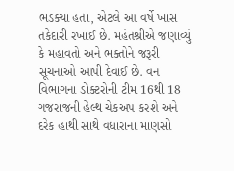ભડક્યા હતા, એટલે આ વર્ષે ખાસ તકેદારી રખાઈ છે. મહંતશ્રીએ જણાવ્યું કે મહાવતો અને ભક્તોને જરૂરી સૂચનાઓ આપી દેવાઈ છે. વન વિભાગના ડોક્ટરોની ટીમ 16થી 18 ગજરાજની હેલ્થ ચેકઅપ કરશે અને દરેક હાથી સાથે વધારાના માણસો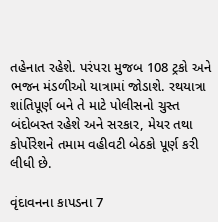તહેનાત રહેશે. પરંપરા મુજબ 108 ટ્રકો અને ભજન મંડળીઓ યાત્રામાં જોડાશે. રથયાત્રા શાંતિપૂર્ણ બને તે માટે પોલીસનો ચુસ્ત બંદોબસ્ત રહેશે અને સરકાર, મેયર તથા કોર્પોરેશને તમામ વહીવટી બેઠકો પૂર્ણ કરી લીધી છે.

વૃંદાવનના કાપડના 7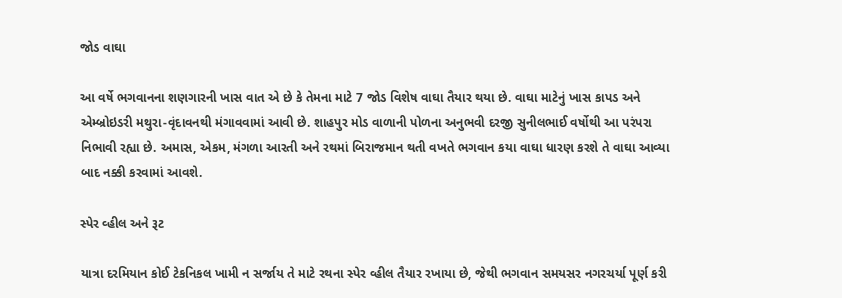જોડ વાઘા

આ વર્ષે ભગવાનના શણગારની ખાસ વાત એ છે કે તેમના માટે 7 જોડ વિશેષ વાઘા તૈયાર થયા છે. વાઘા માટેનું ખાસ કાપડ અને એમ્બ્રોઇડરી મથુરા-વૃંદાવનથી મંગાવવામાં આવી છે. શાહપુર મોડ વાળાની પોળના અનુભવી દરજી સુનીલભાઈ વર્ષોથી આ પરંપરા નિભાવી રહ્યા છે. અમાસ, એકમ, મંગળા આરતી અને રથમાં બિરાજમાન થતી વખતે ભગવાન કયા વાઘા ધારણ કરશે તે વાઘા આવ્યા બાદ નક્કી કરવામાં આવશે.

સ્પેર વ્હીલ અને રૂટ

યાત્રા દરમિયાન કોઈ ટેકનિકલ ખામી ન સર્જાય તે માટે રથના સ્પેર વ્હીલ તૈયાર રખાયા છે, જેથી ભગવાન સમયસર નગરચર્યા પૂર્ણ કરી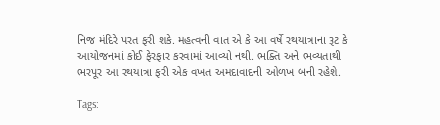નિજ મંદિરે પરત ફરી શકે. મહત્વની વાત એ કે આ વર્ષે રથયાત્રાના રૂટ કે આયોજનમાં કોઈ ફેરફાર કરવામાં આવ્યો નથી. ભક્તિ અને ભવ્યતાથી ભરપૂર આ રથયાત્રા ફરી એક વખત અમદાવાદની ઓળખ બની રહેશે.

Tags: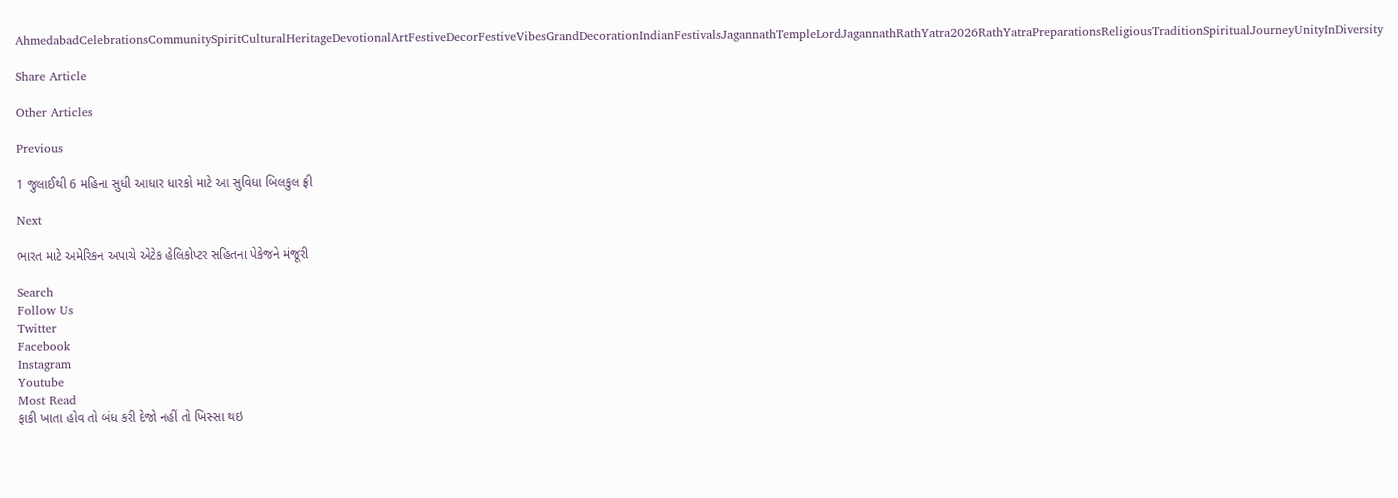AhmedabadCelebrationsCommunitySpiritCulturalHeritageDevotionalArtFestiveDecorFestiveVibesGrandDecorationIndianFestivalsJagannathTempleLordJagannathRathYatra2026RathYatraPreparationsReligiousTraditionSpiritualJourneyUnityInDiversity

Share Article

Other Articles

Previous

1 જુલાઈથી 6 મહિના સુધી આધાર ધારકો માટે આ સુવિધા બિલકુલ ફ્રી

Next

ભારત માટે અમેરિકન અપાચે એટેક હેલિકોપ્ટર સહિતના પેકેજને મંજૂરી

Search
Follow Us
Twitter
Facebook
Instagram
Youtube
Most Read
ફાકી ખાતા હોવ તો બંધ કરી દેજો નહીં તો ખિસ્સા થઇ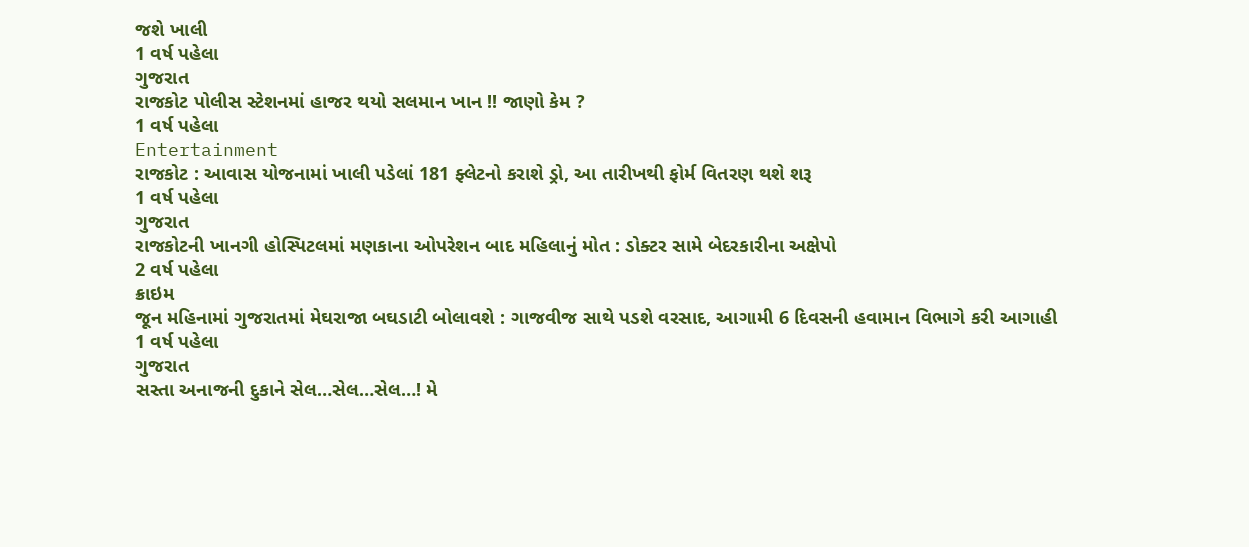જશે ખાલી
1 વર્ષ પહેલા
ગુજરાત
રાજકોટ પોલીસ સ્ટેશનમાં હાજર થયો સલમાન ખાન !! જાણો કેમ ?
1 વર્ષ પહેલા
Entertainment
રાજકોટ : આવાસ યોજનામાં ખાલી પડેલાં 181 ફ્લેટનો કરાશે ડ્રો, આ તારીખથી ફોર્મ વિતરણ થશે શરૂ
1 વર્ષ પહેલા
ગુજરાત
રાજકોટની ખાનગી હોસ્પિટલમાં મણકાના ઓપરેશન બાદ મહિલાનું મોત : ડોક્ટર સામે બેદરકારીના અક્ષેપો
2 વર્ષ પહેલા
ક્રાઇમ
જૂન મહિનામાં ગુજરાતમાં મેઘરાજા બઘડાટી બોલાવશે : ગાજવીજ સાથે પડશે વરસાદ, આગામી 6 દિવસની હવામાન વિભાગે કરી આગાહી
1 વર્ષ પહેલા
ગુજરાત
સસ્તા અનાજની દુકાને સેલ…સેલ…સેલ…! મે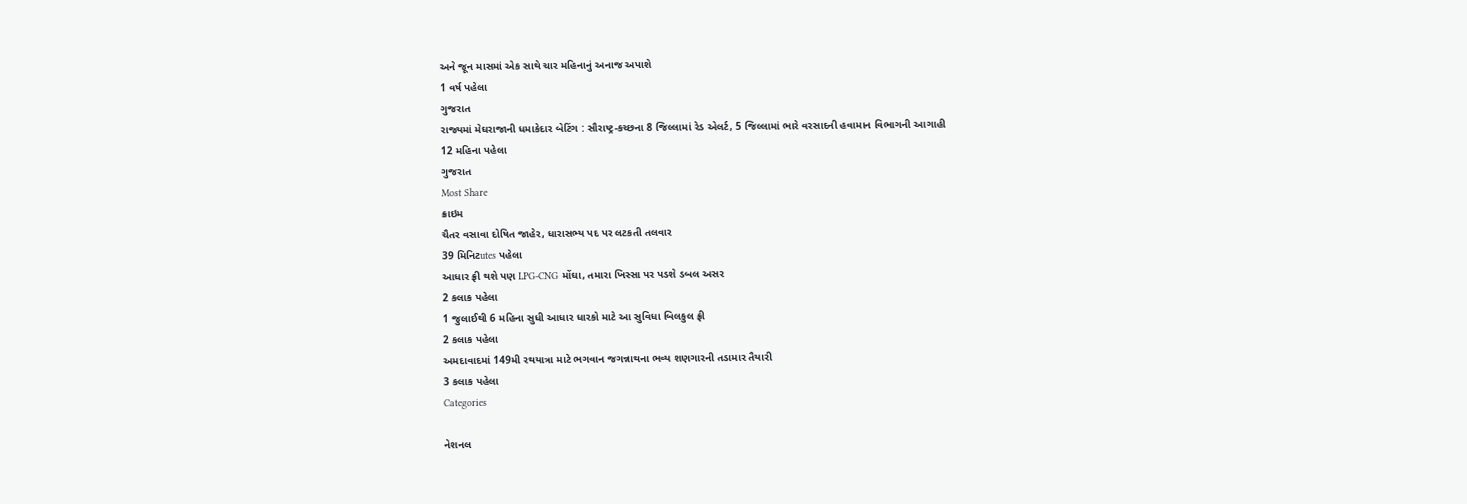અને જૂન માસમાં એક સાથે ચાર મહિનાનું અનાજ અપાશે
1 વર્ષ પહેલા
ગુજરાત
રાજ્યમાં મેઘરાજાની ધમાકેદાર બેટિંગ : સૌરાષ્ટ્ર-કચ્છના 8 જિલ્લામાં રેડ એલર્ટ, 5 જિલ્લામાં ભારે વરસાદની હવામાન વિભાગની આગાહી
12 મહિના પહેલા
ગુજરાત
Most Share
ક્રાઇમ
ચૈતર વસાવા દોષિત જાહેર, ધારાસભ્ય પદ પર લટકતી તલવાર
39 મિનિટutes પહેલા
આધાર ફ્રી થશે પણ LPG-CNG મોંઘા, તમારા ખિસ્સા પર પડશે ડબલ અસર
2 કલાક પહેલા
1 જુલાઈથી 6 મહિના સુધી આધાર ધારકો માટે આ સુવિધા બિલકુલ ફ્રી
2 કલાક પહેલા
અમદાવાદમાં 149મી રથયાત્રા માટે ભગવાન જગન્નાથના ભવ્ય શણગારની તડામાર તૈયારી
3 કલાક પહેલા
Categories

નેશનલ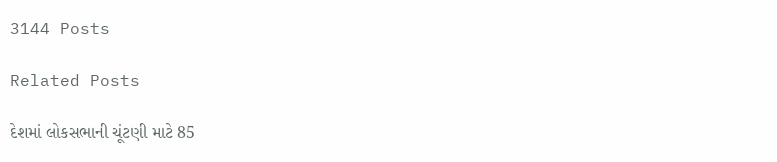3144 Posts

Related Posts

દેશમાં લોકસભાની ચૂંટણી માટે 85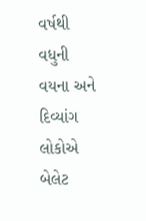વર્ષથી વધુની વયના અને દિવ્યાંગ લોકોએ બેલેટ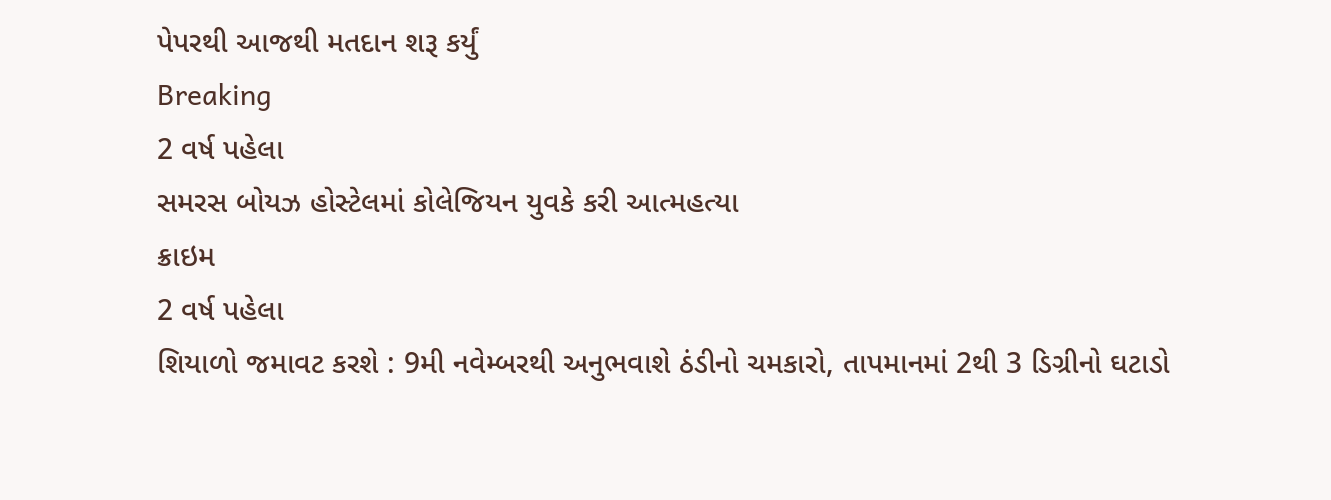પેપરથી આજથી મતદાન શરૂ કર્યું
Breaking
2 વર્ષ પહેલા
સમરસ બોયઝ હોસ્ટેલમાં કોલેજિયન યુવકે કરી આત્મહત્યા
ક્રાઇમ
2 વર્ષ પહેલા
શિયાળો જમાવટ કરશે : 9મી નવેમ્બરથી અનુભવાશે ઠંડીનો ચમકારો, તાપમાનમાં 2થી 3 ડિગ્રીનો ઘટાડો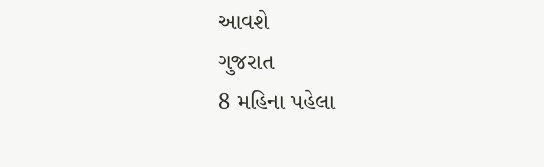આવશે
ગુજરાત
8 મહિના પહેલા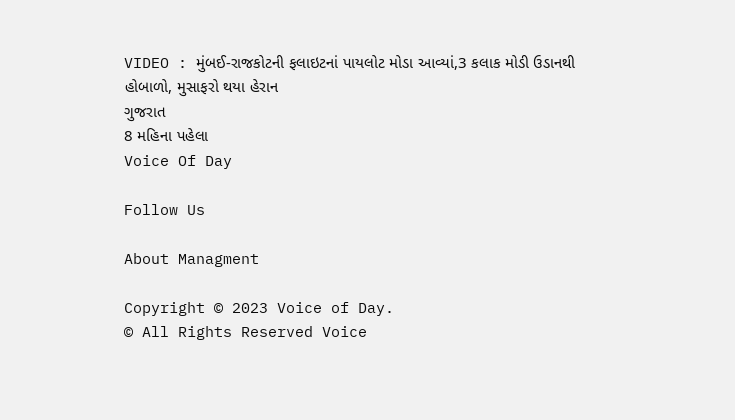VIDEO : મુંબઈ-રાજકોટની ફલાઇટનાં પાયલોટ મોડા આવ્યાં,3 કલાક મોડી ઉડાનથી હોબાળો, મુસાફરો થયા હેરાન
ગુજરાત
8 મહિના પહેલા
Voice Of Day

Follow Us

About Managment

Copyright © 2023 Voice of Day.
© All Rights Reserved Voice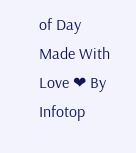of Day
Made With Love ❤ By Infotop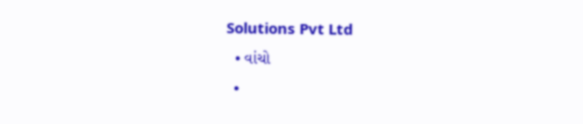Solutions Pvt Ltd
  • વાંચો
  •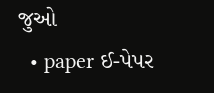જુઓ
  • paper ઈ-પેપર